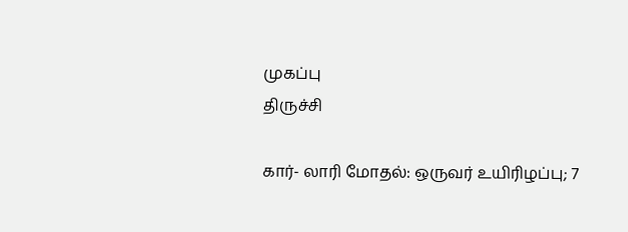முகப்பு
திருச்சி

கார்- லாரி மோதல்: ஒருவர் உயிரிழப்பு; 7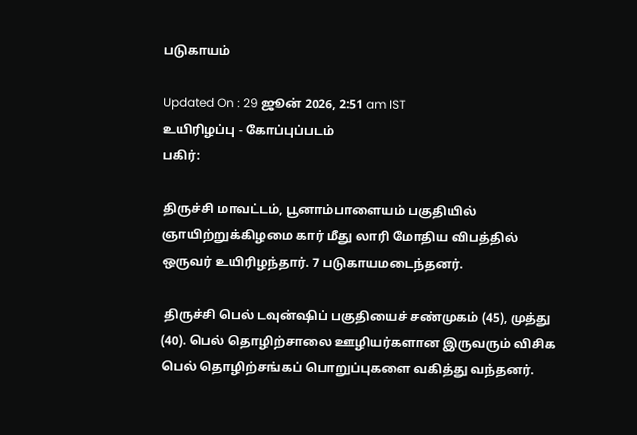படுகாயம்

Updated On : 29 ஜூன் 2026, 2:51 am IST
உயிரிழப்பு - கோப்புப்படம்
பகிர்:

திருச்சி மாவட்டம், பூனாம்பாளையம் பகுதியில் ஞாயிற்றுக்கிழமை கார் மீது லாரி மோதிய விபத்தில் ஒருவர் உயிரிழந்தார். 7 படுகாயமடைந்தனர்.

 திருச்சி பெல் டவுன்ஷிப் பகுதியைச் சண்முகம் (45), முத்து (40). பெல் தொழிற்சாலை ஊழியர்களான இருவரும் விசிக பெல் தொழிற்சங்கப் பொறுப்புகளை வகித்து வந்தனர்.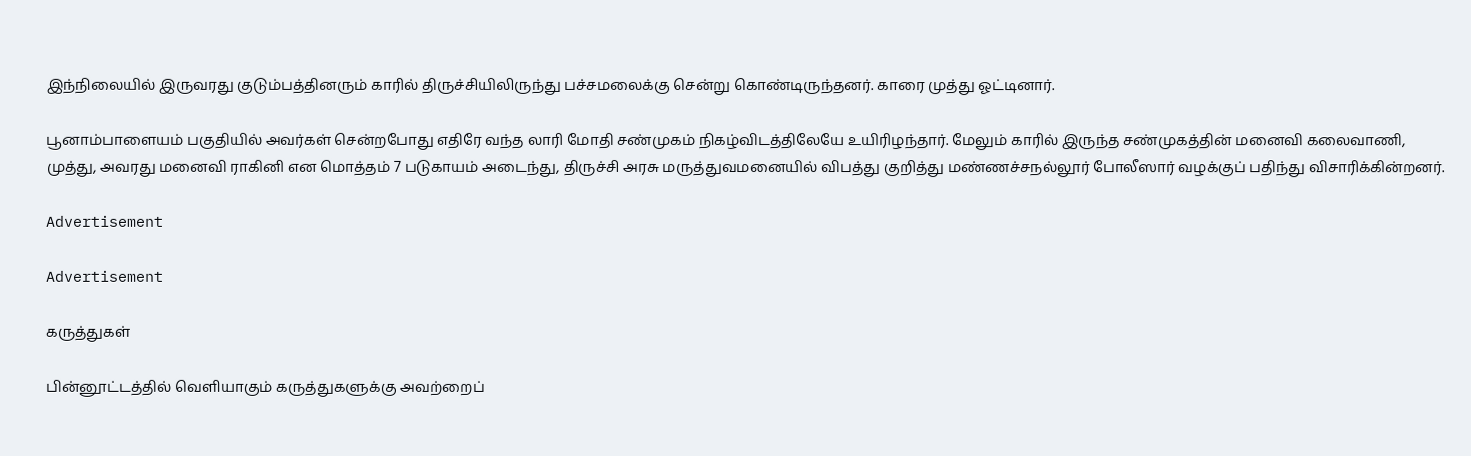இந்நிலையில் இருவரது குடும்பத்தினரும் காரில் திருச்சியிலிருந்து பச்சமலைக்கு சென்று கொண்டிருந்தனர். காரை முத்து ஓட்டினார்.

பூனாம்பாளையம் பகுதியில் அவர்கள் சென்றபோது எதிரே வந்த லாரி மோதி சண்முகம் நிகழ்விடத்திலேயே உயிரிழந்தார். மேலும் காரில் இருந்த சண்முகத்தின் மனைவி கலைவாணி, முத்து, அவரது மனைவி ராகினி என மொத்தம் 7 படுகாயம் அடைந்து, திருச்சி அரசு மருத்துவமனையில் விபத்து குறித்து மண்ணச்சநல்லூர் போலீஸார் வழக்குப் பதிந்து விசாரிக்கின்றனர்.

Advertisement

Advertisement

கருத்துகள்

பின்னூட்டத்தில் வெளியாகும் கருத்துகளுக்கு அவற்றைப்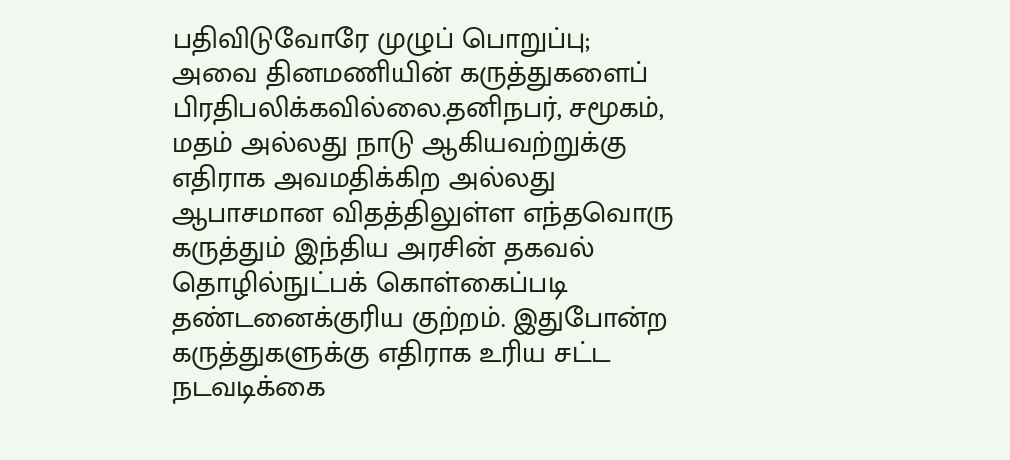பதிவிடுவோரே முழுப் பொறுப்பு; அவை தினமணியின் கருத்துகளைப் பிரதிபலிக்கவில்லை.தனிநபர், சமூகம், மதம் அல்லது நாடு ஆகியவற்றுக்கு எதிராக அவமதிக்கிற அல்லது ஆபாசமான விதத்திலுள்ள எந்தவொரு கருத்தும் இந்திய அரசின் தகவல் தொழில்நுட்பக் கொள்கைப்படி தண்டனைக்குரிய குற்றம். இதுபோன்ற கருத்துகளுக்கு எதிராக உரிய சட்ட நடவடிக்கை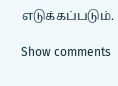எடுக்கப்படும்.

Show comments